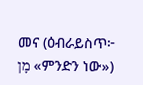መና (ዕብራይስጥ፦ מָן «ምንድን ነው»)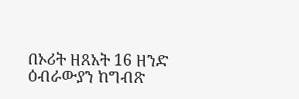በኦሪት ዘጸአት 16 ዘንድ ዕብራውያን ከግብጽ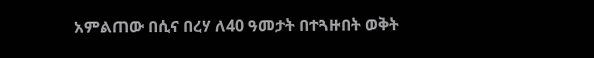አምልጠው በሲና በረሃ ለ40 ዓመታት በተጓዙበት ወቅት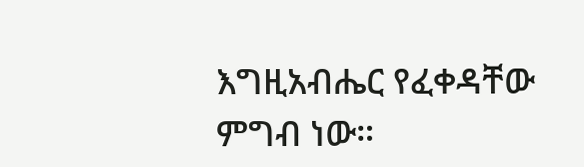እግዚአብሔር የፈቀዳቸው ምግብ ነው።